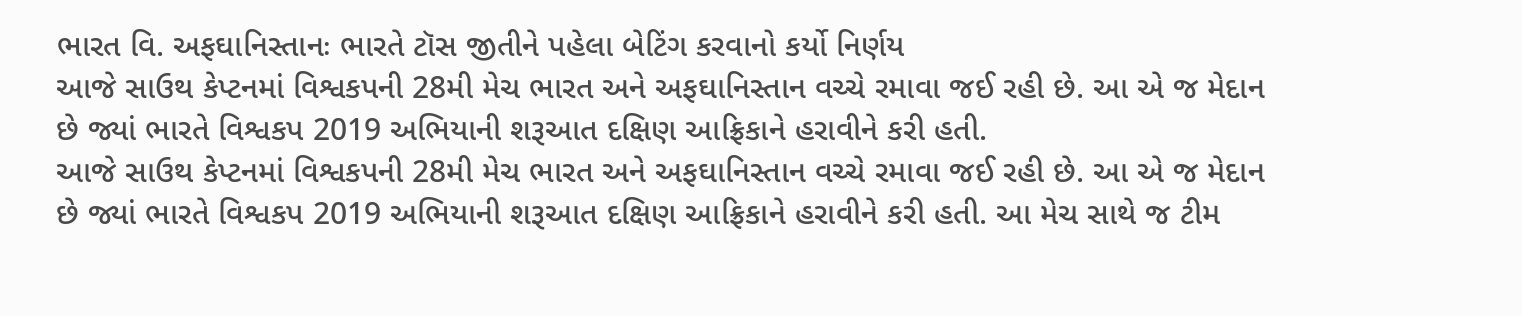ભારત વિ. અફઘાનિસ્તાનઃ ભારતે ટૉસ જીતીને પહેલા બેટિંગ કરવાનો કર્યો નિર્ણય
આજે સાઉથ કેપ્ટનમાં વિશ્વકપની 28મી મેચ ભારત અને અફઘાનિસ્તાન વચ્ચે રમાવા જઈ રહી છે. આ એ જ મેદાન છે જ્યાં ભારતે વિશ્વકપ 2019 અભિયાની શરૂઆત દક્ષિણ આફ્રિકાને હરાવીને કરી હતી.
આજે સાઉથ કેપ્ટનમાં વિશ્વકપની 28મી મેચ ભારત અને અફઘાનિસ્તાન વચ્ચે રમાવા જઈ રહી છે. આ એ જ મેદાન છે જ્યાં ભારતે વિશ્વકપ 2019 અભિયાની શરૂઆત દક્ષિણ આફ્રિકાને હરાવીને કરી હતી. આ મેચ સાથે જ ટીમ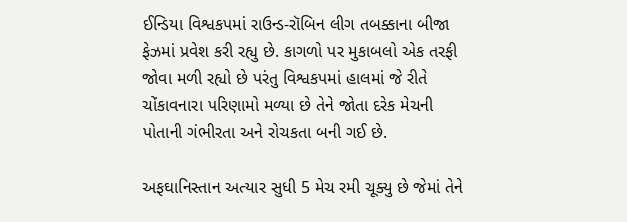ઈન્ડિયા વિશ્વકપમાં રાઉન્ડ-રૉબિન લીગ તબક્કાના બીજા ફેઝમાં પ્રવેશ કરી રહ્યુ છે. કાગળો પર મુકાબલો એક તરફી જોવા મળી રહ્યો છે પરંતુ વિશ્વકપમાં હાલમાં જે રીતે ચોંકાવનારા પરિણામો મળ્યા છે તેને જોતા દરેક મેચની પોતાની ગંભીરતા અને રોચકતા બની ગઈ છે.

અફઘાનિસ્તાન અત્યાર સુધી 5 મેચ રમી ચૂક્યુ છે જેમાં તેને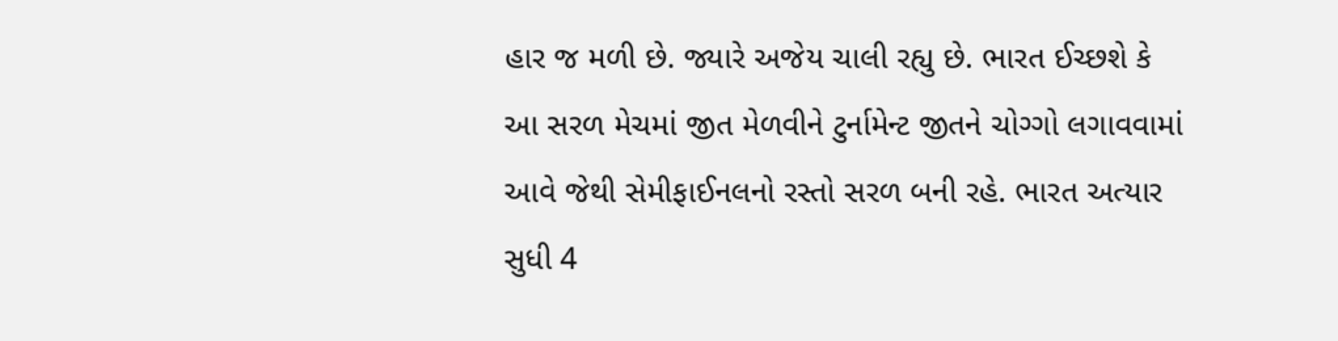હાર જ મળી છે. જ્યારે અજેય ચાલી રહ્યુ છે. ભારત ઈચ્છશે કે આ સરળ મેચમાં જીત મેળવીને ટુર્નામેન્ટ જીતને ચોગ્ગો લગાવવામાં આવે જેથી સેમીફાઈનલનો રસ્તો સરળ બની રહે. ભારત અત્યાર સુધી 4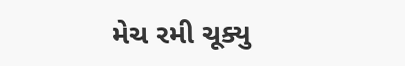મેચ રમી ચૂક્યુ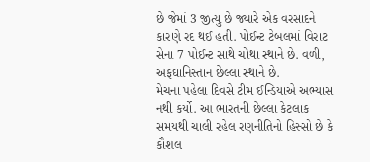છે જેમાં 3 જીત્યુ છે જ્યારે એક વરસાદને કારણે રદ થઈ હતી. પોઈન્ટ ટેબલમાં વિરાટ સેના 7 પોઈન્ટ સાથે ચોથા સ્થાને છે. વળી, અફઘાનિસ્તાન છેલ્લા સ્થાને છે.
મેચના પહેલા દિવસે ટીમ ઈન્ડિયાએ અભ્યાસ નથી કર્યો. આ ભારતની છેલ્લા કેટલાક સમયથી ચાલી રહેલ રણનીતિનો હિસ્સો છે કે કૌશલ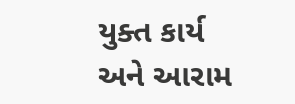યુક્ત કાર્ય અને આરામ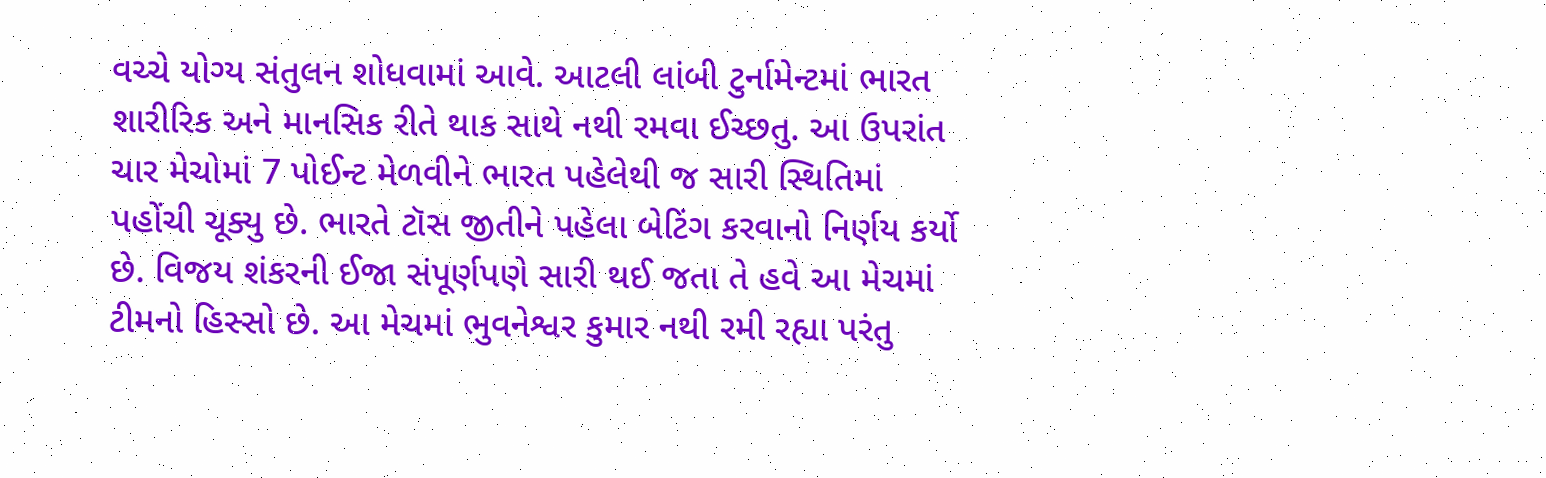વચ્ચે યોગ્ય સંતુલન શોધવામાં આવે. આટલી લાંબી ટુર્નામેન્ટમાં ભારત શારીરિક અને માનસિક રીતે થાક સાથે નથી રમવા ઈચ્છતુ. આ ઉપરાંત ચાર મેચોમાં 7 પોઈન્ટ મેળવીને ભારત પહેલેથી જ સારી સ્થિતિમાં પહોંચી ચૂક્યુ છે. ભારતે ટૉસ જીતીને પહેલા બેટિંગ કરવાનો નિર્ણય કર્યો છે. વિજય શંકરની ઈજા સંપૂર્ણપણે સારી થઈ જતા તે હવે આ મેચમાં ટીમનો હિસ્સો છે. આ મેચમાં ભુવનેશ્વર કુમાર નથી રમી રહ્યા પરંતુ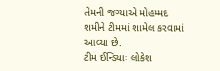તેમની જગ્યાએ મોહમ્મદ શમીને ટીમમાં શામેલ કરવામાં આવ્યા છે.
ટીમ ઈન્ડિયાઃ લોકેશ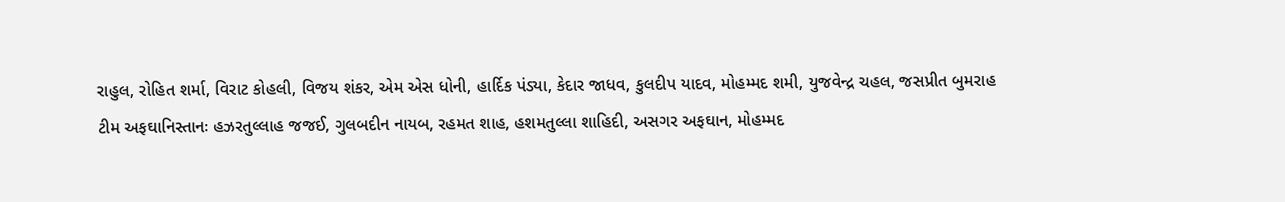રાહુલ, રોહિત શર્મા, વિરાટ કોહલી, વિજય શંકર, એમ એસ ધોની, હાર્દિક પંડ્યા, કેદાર જાધવ, કુલદીપ યાદવ, મોહમ્મદ શમી, યુજવેન્દ્ર ચહલ, જસપ્રીત બુમરાહ
ટીમ અફઘાનિસ્તાનઃ હઝરતુલ્લાહ જજઈ, ગુલબદીન નાયબ, રહમત શાહ, હશમતુલ્લા શાહિદી, અસગર અફઘાન, મોહમ્મદ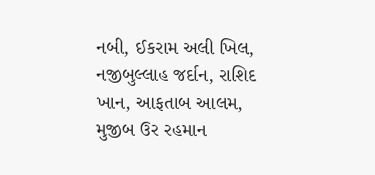નબી, ઈકરામ અલી ખિલ, નજીબુલ્લાહ જર્દાન, રાશિદ ખાન, આફતાબ આલમ, મુજીબ ઉર રહમાન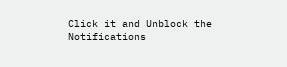Click it and Unblock the Notifications